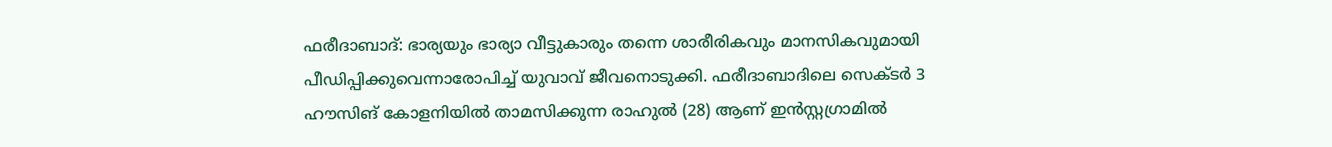ഫരീദാബാദ്: ഭാര്യയും ഭാര്യാ വീട്ടുകാരും തന്നെ ശാരീരികവും മാനസികവുമായി പീഡിപ്പിക്കുവെന്നാരോപിച്ച് യുവാവ് ജീവനൊടുക്കി. ഫരീദാബാദിലെ സെക്ടർ 3 ഹൗസിങ് കോളനിയിൽ താമസിക്കുന്ന രാഹുൽ (28) ആണ് ഇൻസ്റ്റഗ്രാമിൽ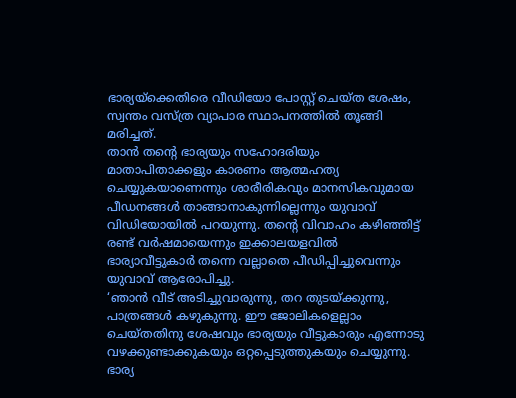ഭാര്യയ്ക്കെതിരെ വീഡിയോ പോസ്റ്റ് ചെയ്ത ശേഷം, സ്വന്തം വസ്ത്ര വ്യാപാര സ്ഥാപനത്തിൽ തൂങ്ങി മരിച്ചത്.
താൻ തന്റെ ഭാര്യയും സഹോദരിയും മാതാപിതാക്കളും കാരണം ആത്മഹത്യ ചെയ്യുകയാണെന്നും ശാരീരികവും മാനസികവുമായ പീഡനങ്ങൾ താങ്ങാനാകുന്നില്ലെന്നും യുവാവ് വിഡിയോയിൽ പറയുന്നു. തന്റെ വിവാഹം കഴിഞ്ഞിട്ട് രണ്ട് വർഷമായെന്നും ഇക്കാലയളവിൽ ഭാര്യാവീട്ടുകാർ തന്നെ വല്ലാതെ പീഡിപ്പിച്ചുവെന്നും യുവാവ് ആരോപിച്ചു.
‘ഞാൻ വീട് അടിച്ചുവാരുന്നു, തറ തുടയ്ക്കുന്നു, പാത്രങ്ങൾ കഴുകുന്നു. ഈ ജോലികളെല്ലാം ചെയ്തതിനു ശേഷവും ഭാര്യയും വീട്ടുകാരും എന്നോടു വഴക്കുണ്ടാക്കുകയും ഒറ്റപ്പെടുത്തുകയും ചെയ്യുന്നു. ഭാര്യ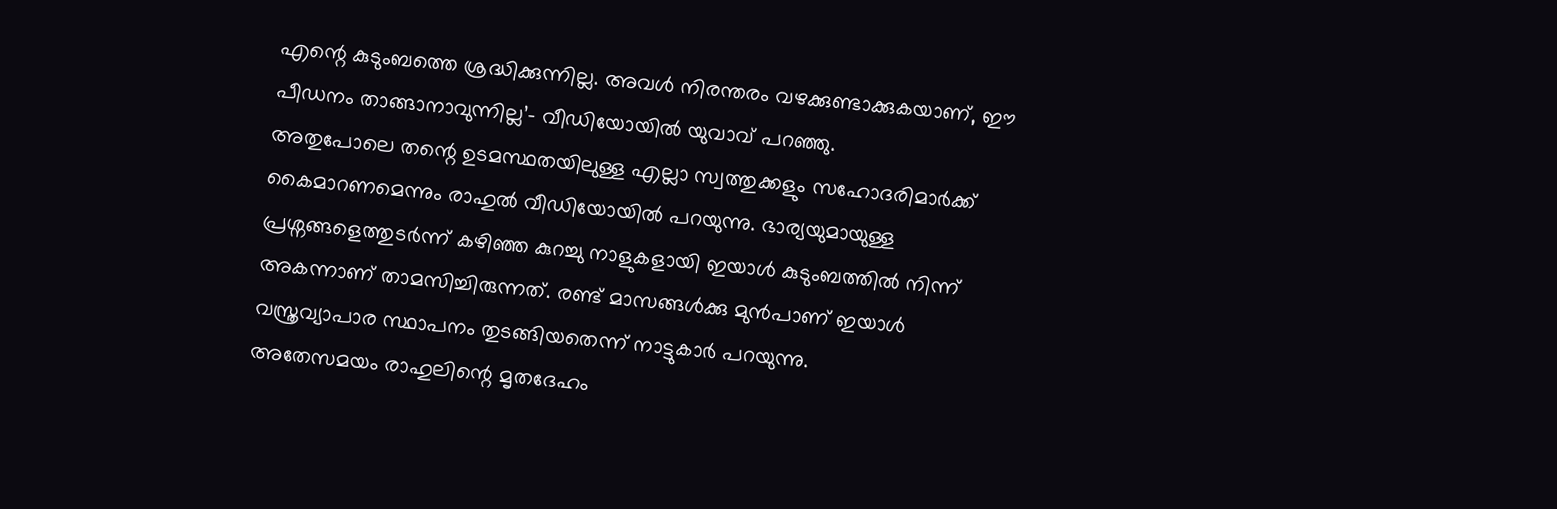എന്റെ കുടുംബത്തെ ശ്രദ്ധിക്കുന്നില്ല. അവൾ നിരന്തരം വഴക്കുണ്ടാക്കുകയാണ്, ഈ പീഡനം താങ്ങാനാവുന്നില്ല’– വീഡിയോയിൽ യുവാവ് പറഞ്ഞു.
അതുപോലെ തന്റെ ഉടമസ്ഥതയിലുള്ള എല്ലാ സ്വത്തുക്കളും സഹോദരിമാർക്ക് കൈമാറണമെന്നും രാഹുൽ വീഡിയോയിൽ പറയുന്നു. ഭാര്യയുമായുള്ള പ്രശ്നങ്ങളെത്തുടർന്ന് കഴിഞ്ഞ കുറച്ചു നാളുകളായി ഇയാൾ കുടുംബത്തിൽ നിന്ന് അകന്നാണ് താമസിച്ചിരുന്നത്. രണ്ട് മാസങ്ങൾക്കു മുൻപാണ് ഇയാൾ വസ്ത്രവ്യാപാര സ്ഥാപനം തുടങ്ങിയതെന്ന് നാട്ടുകാർ പറയുന്നു.
അതേസമയം രാഹുലിന്റെ മൃതദേഹം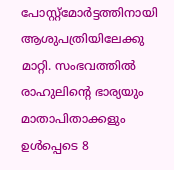പോസ്റ്റ്മോർട്ടത്തിനായി ആശുപത്രിയിലേക്കു മാറ്റി. സംഭവത്തിൽ രാഹുലിന്റെ ഭാര്യയും മാതാപിതാക്കളും ഉൾപ്പെടെ 8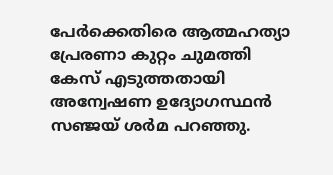പേർക്കെതിരെ ആത്മഹത്യാ പ്രേരണാ കുറ്റം ചുമത്തി കേസ് എടുത്തതായി അന്വേഷണ ഉദ്യോഗസ്ഥൻ സഞ്ജയ് ശർമ പറഞ്ഞു.